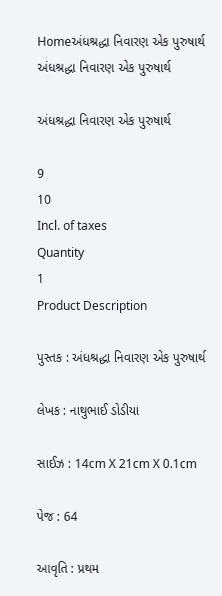Homeઅંધશ્રદ્ધા નિવારણ એક પુરુષાર્થ
અંધશ્રદ્ધા નિવારણ એક પુરુષાર્થ

અંધશ્રદ્ધા નિવારણ એક પુરુષાર્થ

9
10
Incl. of taxes
Quantity
1
Product Description

પુસ્તક : અંધશ્રદ્ધા નિવારણ એક પુરુષાર્થ

લેખક : નાથુભાઈ ડોડીયા

સાઈઝ : 14cm X 21cm X 0.1cm

પેજ : 64

આવૃતિ : પ્રથમ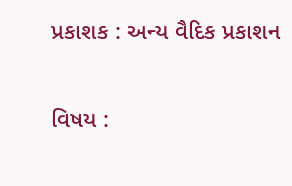પ્રકાશક : અન્ય વૈદિક પ્રકાશન

વિષય :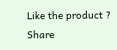Like the product ? Share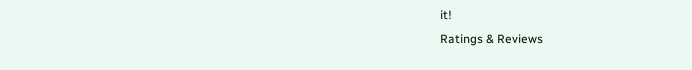it!
Ratings & Reviews